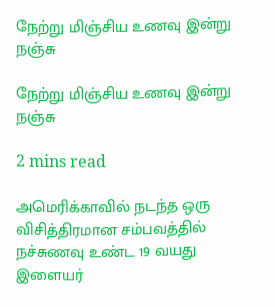நேற்று மிஞ்சிய உணவு இன்று நஞ்சு

நேற்று மிஞ்சிய உணவு இன்று நஞ்சு

2 mins read

அமெரிக்காவில் நடந்த ஒரு விசித்திரமான சம்பவத்தில் நச்சுணவு உண்ட 19 வயது இளையர்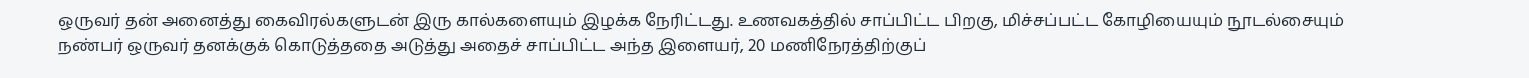ஒருவர் தன் அனைத்து கைவிரல்களுடன் இரு கால்களையும் இழக்க நேரிட்டது. உணவகத்தில் சாப்பிட்ட பிறகு, மிச்சப்பட்ட கோழியையும் நூடல்சையும் நண்பர் ஒருவர் தனக்குக் கொடுத்ததை அடுத்து அதைச் சாப்பிட்ட அந்த இளையர், 20 மணிநேரத்திற்குப்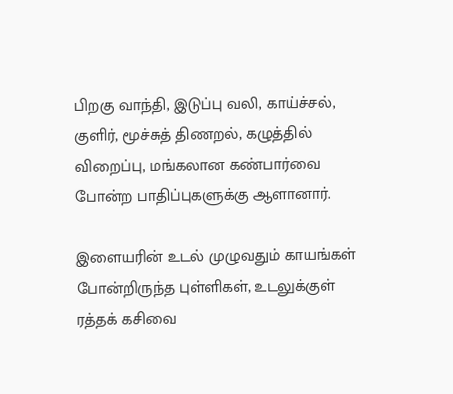பிறகு வாந்தி, இடுப்பு வலி, காய்ச்சல், குளிர், மூச்சுத் திணறல், கழுத்தில் விறைப்பு, மங்கலான கண்பார்வை போன்ற பாதிப்புகளுக்கு ஆளானார்.

இளையரின் உடல் முழுவதும் காயங்கள் போன்றிருந்த புள்ளிகள், உடலுக்குள் ரத்தக் கசிவை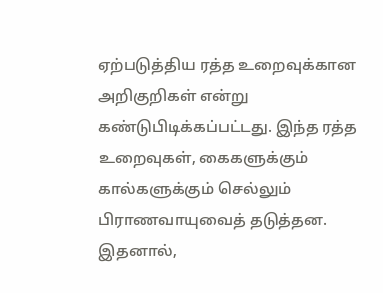ஏற்படுத்திய ரத்த உறைவுக்கான அறிகுறிகள் என்று கண்டுபிடிக்கப்பட்டது. இந்த ரத்த உறைவுகள், கைகளுக்கும் கால்களுக்கும் செல்லும் பிராணவாயுவைத் தடுத்தன. இதனால்,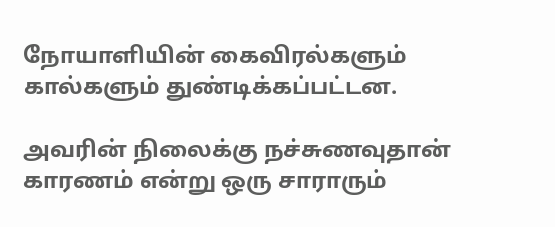நோயாளியின் கைவிரல்களும் கால்களும் துண்டிக்கப்பட்டன.

அவரின் நிலைக்கு நச்சுணவுதான் காரணம் என்று ஒரு சாராரும்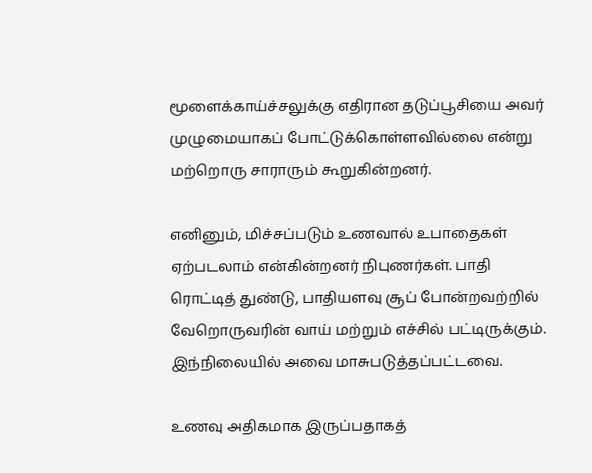மூளைக்காய்ச்சலுக்கு எதிரான தடுப்பூசியை அவர் முழுமையாகப் போட்டுக்கொள்ளவில்லை என்று மற்றொரு சாராரும் கூறுகின்றனர்.

எனினும், மிச்சப்படும் உணவால் உபாதைகள் ஏற்படலாம் என்கின்றனர் நிபுணர்கள். பாதி ரொட்டித் துண்டு, பாதியளவு சூப் போன்றவற்றில் வேறொருவரின் வாய் மற்றும் எச்சில் பட்டிருக்கும். இந்நிலையில் அவை மாசுபடுத்தப்பட்டவை.

உணவு அதிகமாக இருப்பதாகத்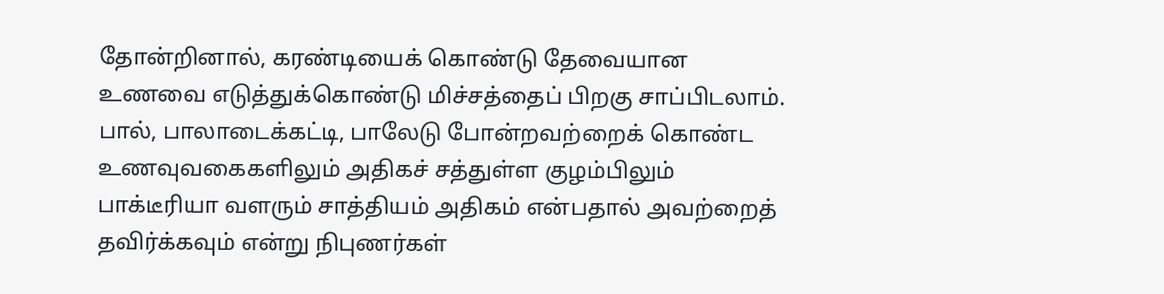தோன்றினால், கரண்டியைக் கொண்டு தேவையான உணவை எடுத்துக்கொண்டு மிச்சத்தைப் பிறகு சாப்பிடலாம். பால், பாலாடைக்கட்டி, பாலேடு போன்றவற்றைக் கொண்ட உணவுவகைகளிலும் அதிகச் சத்துள்ள குழம்பிலும் பாக்டீரியா வளரும் சாத்தியம் அதிகம் என்பதால் அவற்றைத் தவிர்க்கவும் என்று நிபுணர்கள்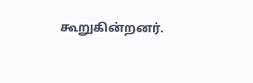கூறுகின்றனர்.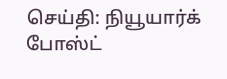செய்தி: நியூயார்க் போஸ்ட்